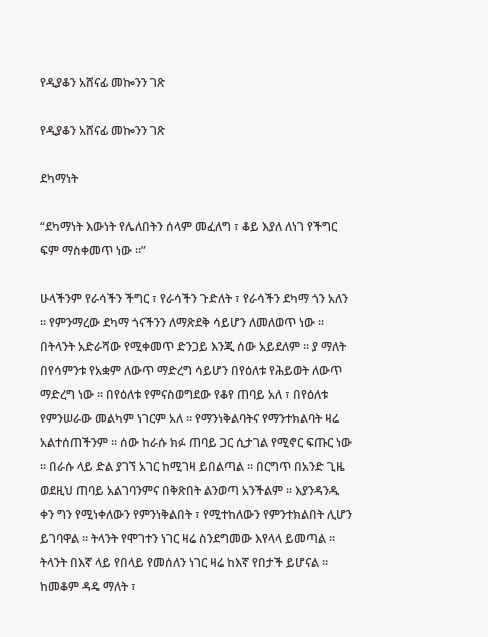የዲያቆን አሸናፊ መኰንን ገጽ

የዲያቆን አሸናፊ መኰንን ገጽ

ደካማነት

“ደካማነት እውነት የሌለበትን ሰላም መፈለግ ፣ ቆይ እያለ ለነገ የችግር ፍም ማስቀመጥ ነው ።”

ሁላችንም የራሳችን ችግር ፣ የራሳችን ጉድለት ፣ የራሳችን ደካማ ጎን አለን ። የምንማረው ደካማ ጎናችንን ለማጽደቅ ሳይሆን ለመለወጥ ነው ። በትላንት አድራሻው የሚቀመጥ ድንጋይ እንጂ ሰው አይደለም ። ያ ማለት በየሳምንቱ የአቋም ለውጥ ማድረግ ሳይሆን በየዕለቱ የሕይወት ለውጥ ማድረግ ነው ። በየዕለቱ የምናስወግደው የቆየ ጠባይ አለ ፣ በየዕለቱ የምንሠራው መልካም ነገርም አለ ። የማንነቅልባትና የማንተክልባት ዛሬ አልተሰጠችንም ። ሰው ከራሱ ክፉ ጠባይ ጋር ሲታገል የሚኖር ፍጡር ነው ። በራሱ ላይ ድል ያገኘ አገር ከሚገዛ ይበልጣል ። በርግጥ በአንድ ጊዜ ወደዚህ ጠባይ አልገባንምና በቅጽበት ልንወጣ አንችልም ። እያንዳንዱ ቀን ግን የሚነቀለውን የምንነቅልበት ፣ የሚተከለውን የምንተክልበት ሊሆን ይገባዋል ። ትላንት የሞገተን ነገር ዛሬ ስንደግመው እየላላ ይመጣል ። ትላንት በእኛ ላይ የበላይ የመሰለን ነገር ዛሬ ከእኛ የበታች ይሆናል ። ከመቆም ዳዴ ማለት ፣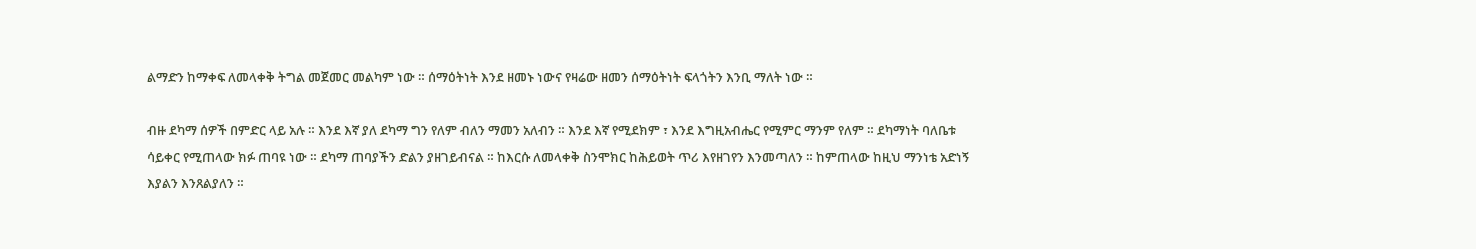ልማድን ከማቀፍ ለመላቀቅ ትግል መጀመር መልካም ነው ። ሰማዕትነት እንደ ዘመኑ ነውና የዛሬው ዘመን ሰማዕትነት ፍላጎትን እንቢ ማለት ነው ።

ብዙ ደካማ ሰዎች በምድር ላይ አሉ ። እንደ እኛ ያለ ደካማ ግን የለም ብለን ማመን አለብን ። እንደ እኛ የሚደክም ፣ እንደ እግዚአብሔር የሚምር ማንም የለም ። ደካማነት ባለቤቱ ሳይቀር የሚጠላው ክፉ ጠባዩ ነው ። ደካማ ጠባያችን ድልን ያዘገይብናል ። ከእርሱ ለመላቀቅ ስንሞክር ከሕይወት ጥሪ እየዘገየን እንመጣለን ። ከምጠላው ከዚህ ማንነቴ አድነኝ እያልን እንጸልያለን ።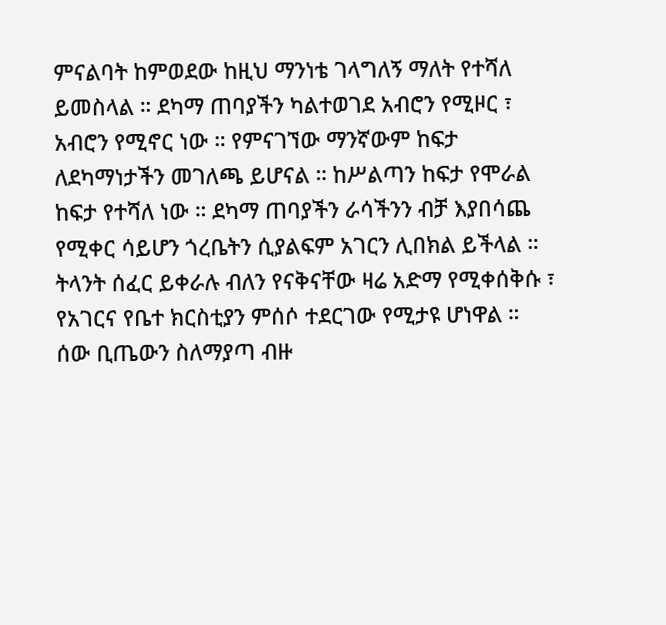ምናልባት ከምወደው ከዚህ ማንነቴ ገላግለኝ ማለት የተሻለ ይመስላል ። ደካማ ጠባያችን ካልተወገደ አብሮን የሚዞር ፣ አብሮን የሚኖር ነው ። የምናገኘው ማንኛውም ከፍታ ለደካማነታችን መገለጫ ይሆናል ። ከሥልጣን ከፍታ የሞራል ከፍታ የተሻለ ነው ። ደካማ ጠባያችን ራሳችንን ብቻ እያበሳጨ የሚቀር ሳይሆን ጎረቤትን ሲያልፍም አገርን ሊበክል ይችላል ። ትላንት ሰፈር ይቀራሉ ብለን የናቅናቸው ዛሬ አድማ የሚቀሰቅሱ ፣ የአገርና የቤተ ክርስቲያን ምሰሶ ተደርገው የሚታዩ ሆነዋል ። ሰው ቢጤውን ስለማያጣ ብዙ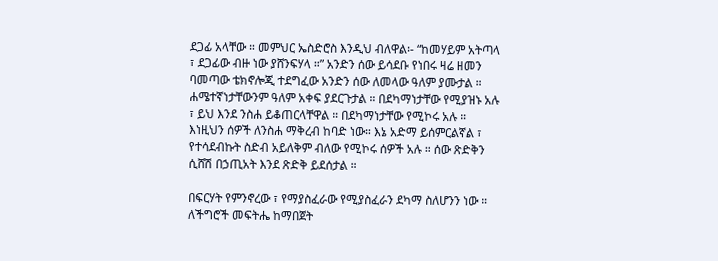ደጋፊ አላቸው ። መምህር ኤስድሮስ እንዲህ ብለዋል፡- “ከመሃይም አትጣላ ፣ ደጋፊው ብዙ ነው ያሸንፍሃላ ።” አንድን ሰው ይሳደቡ የነበሩ ዛሬ ዘመን ባመጣው ቴክኖሎጂ ተደግፈው አንድን ሰው ለመላው ዓለም ያሙታል ። ሐሜተኛነታቸውንም ዓለም አቀፍ ያደርጉታል ። በደካማነታቸው የሚያዝኑ አሉ ፣ ይህ እንደ ንስሐ ይቆጠርላቸዋል ። በደካማነታቸው የሚኮሩ አሉ ። እነዚህን ሰዎች ለንስሐ ማቅረብ ከባድ ነው። እኔ አድማ ይሰምርልኛል ፣ የተሳደብኩት ስድብ አይለቅም ብለው የሚኮሩ ሰዎች አሉ ። ሰው ጽድቅን ሲሸሽ በኃጢአት እንደ ጽድቅ ይደሰታል ።

በፍርሃት የምንኖረው ፣ የማያስፈራው የሚያስፈራን ደካማ ስለሆንን ነው ። ለችግሮች መፍትሔ ከማበጀት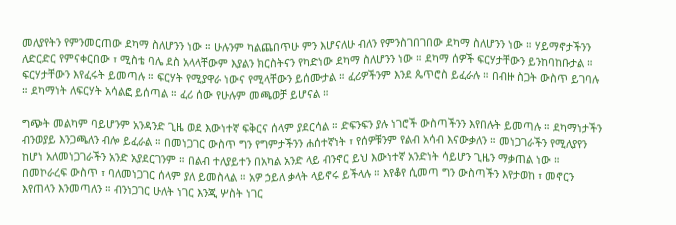መለያየትን የምንመርጠው ደካማ ስለሆንን ነው ። ሁሉንም ካልጨበጥሁ ምን እሆናለሁ ብለን የምንስገበገበው ደካማ ስለሆንን ነው ። ሃይማኖታችንን ለድርድር የምናቀርበው ፣ ሚስቴ ባሌ ደስ አላላቸውም እያልን ክርስትናን የካድነው ደካማ ስለሆንን ነው ። ደካማ ሰዎች ፍርሃታቸውን ይንከባከቡታል ። ፍርሃታቸውን እየፈሩት ይመጣሉ ። ፍርሃት የሚያዋራ ነውና የሚላቸውን ይሰሙታል ። ፈሪዎችንም እንደ ጴጥሮስ ይፈራሉ ። በብዙ ስጋት ውስጥ ይገባሉ ። ደካማነት ለፍርሃት አሳልፎ ይሰጣል ። ፈሪ ሰው የሁሉም መጫወቻ ይሆናል ።

ግጭት መልካም ባይሆንም አንዳንድ ጊዜ ወደ እውነተኛ ፍቅርና ሰላም ያደርሳል ። ድፍንፍን ያሉ ነገሮች ውስጣችንን እየበሉት ይመጣሉ ። ደካማነታችን ብንወያይ እንጋጫለን ብሎ ይፈራል ። በመነጋገር ውስጥ ግን የግምታችንን ሐሰተኛነት ፣ የሰዎቹንም የልብ አሳብ እናውቃለን ። መነጋገራችን የሚለያየን ከሆነ አለመነጋገራችን አንድ አያደርገንም ። በልብ ተለያይተን በአካል አንድ ላይ ብንኖር ይህ እውነተኛ አንድነት ሳይሆን ጊዜን ማቃጠል ነው ። በመኮራረፍ ውስጥ ፣ ባለመነጋገር ሰላም ያለ ይመስላል ። አዎ ኃይለ ቃላት ላይኖሩ ይችላሉ ። እየቆየ ሲመጣ ግን ውስጣችን እየታወከ ፣ መኖርን እየጠላን እንመጣለን ። ብንነጋገር ሁለት ነገር እንጂ ሦስት ነገር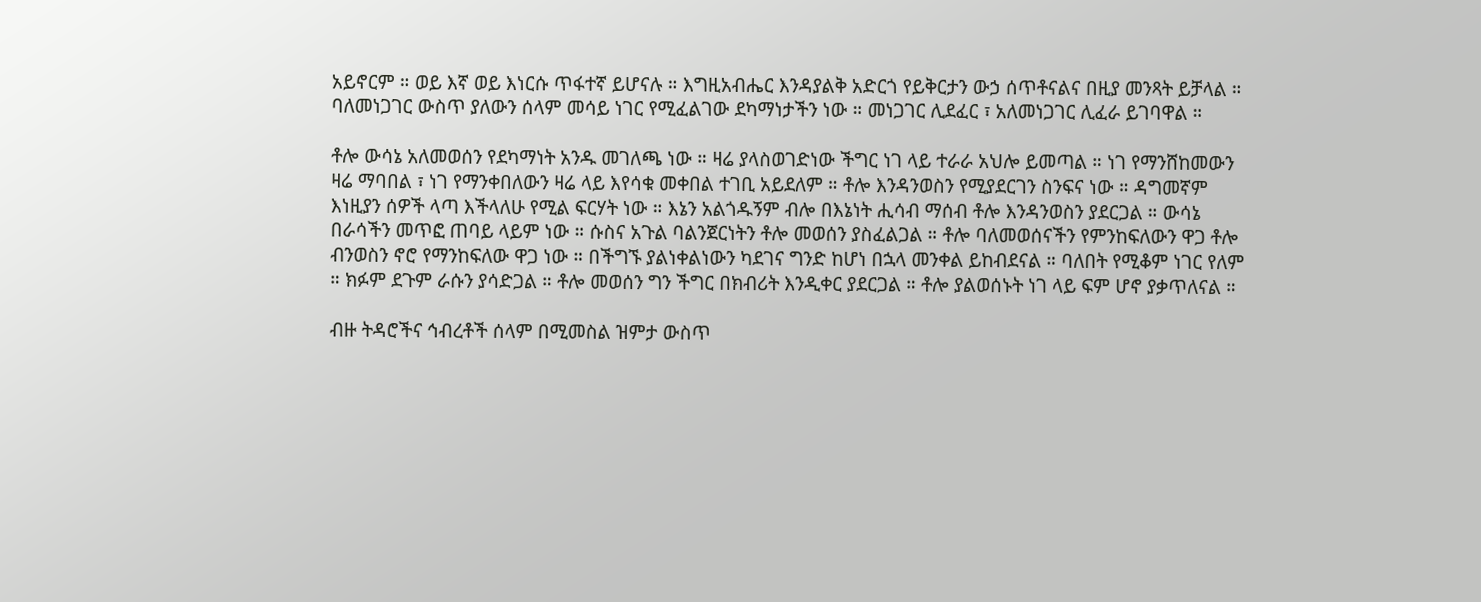አይኖርም ። ወይ እኛ ወይ እነርሱ ጥፋተኛ ይሆናሉ ። እግዚአብሔር እንዳያልቅ አድርጎ የይቅርታን ውኃ ሰጥቶናልና በዚያ መንጻት ይቻላል ። ባለመነጋገር ውስጥ ያለውን ሰላም መሳይ ነገር የሚፈልገው ደካማነታችን ነው ። መነጋገር ሊደፈር ፣ አለመነጋገር ሊፈራ ይገባዋል ።

ቶሎ ውሳኔ አለመወሰን የደካማነት አንዱ መገለጫ ነው ። ዛሬ ያላስወገድነው ችግር ነገ ላይ ተራራ አህሎ ይመጣል ። ነገ የማንሸከመውን ዛሬ ማባበል ፣ ነገ የማንቀበለውን ዛሬ ላይ እየሳቁ መቀበል ተገቢ አይደለም ። ቶሎ እንዳንወስን የሚያደርገን ስንፍና ነው ። ዳግመኛም እነዚያን ሰዎች ላጣ እችላለሁ የሚል ፍርሃት ነው ። እኔን አልጎዱኝም ብሎ በእኔነት ሒሳብ ማሰብ ቶሎ እንዳንወስን ያደርጋል ። ውሳኔ በራሳችን መጥፎ ጠባይ ላይም ነው ። ሱስና አጉል ባልንጀርነትን ቶሎ መወሰን ያስፈልጋል ። ቶሎ ባለመወሰናችን የምንከፍለውን ዋጋ ቶሎ ብንወስን ኖሮ የማንከፍለው ዋጋ ነው ። በችግኙ ያልነቀልነውን ካደገና ግንድ ከሆነ በኋላ መንቀል ይከብደናል ። ባለበት የሚቆም ነገር የለም ። ክፉም ደጉም ራሱን ያሳድጋል ። ቶሎ መወሰን ግን ችግር በክብሪት እንዲቀር ያደርጋል ። ቶሎ ያልወሰኑት ነገ ላይ ፍም ሆኖ ያቃጥለናል ።

ብዙ ትዳሮችና ኅብረቶች ሰላም በሚመስል ዝምታ ውስጥ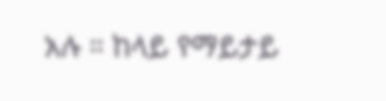አሉ ። ከላይ የማይታይ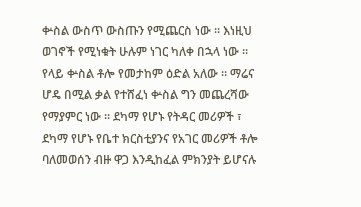ቍስል ውስጥ ውስጡን የሚጨርስ ነው ። እነዚህ ወገኖች የሚነቁት ሁሉም ነገር ካለቀ በኋላ ነው ። የላይ ቍስል ቶሎ የመታከም ዕድል አለው ። ማሬና ሆዴ በሚል ቃል የተሸፈነ ቍስል ግን መጨረሻው የማያምር ነው ። ደካማ የሆኑ የትዳር መሪዎች ፣ ደካማ የሆኑ የቤተ ክርስቲያንና የአገር መሪዎች ቶሎ ባለመወሰን ብዙ ዋጋ እንዲከፈል ምክንያት ይሆናሉ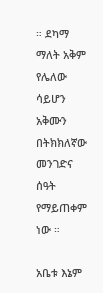። ደካማ ማለት አቅም የሌለው ሳይሆን አቅሙን በትክክለኛው መንገድና ሰዓት የማይጠቀም ነው ።

አቤቱ እኔም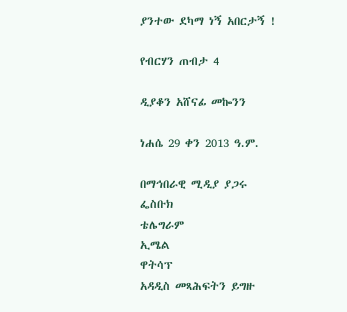ያንተው ደካማ ነኝ አበርታኝ !

የብርሃን ጠብታ 4

ዲያቆን አሸናፊ መኰንን

ነሐሴ 29 ቀን 2013 ዓ.ም.

በማኅበራዊ ሚዲያ ያጋሩ
ፌስቡክ
ቴሌግራም
ኢሜል
ዋትሳፕ
አዳዲስ መጻሕፍትን ይግዙ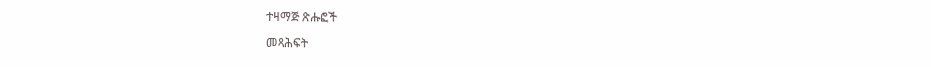ተዛማጅ ጽሑፎች

መጻሕፍት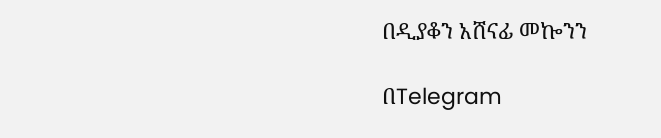በዲያቆን አሸናፊ መኰንን

በTelegram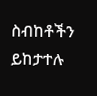ስብከቶችን ይከታተሉ